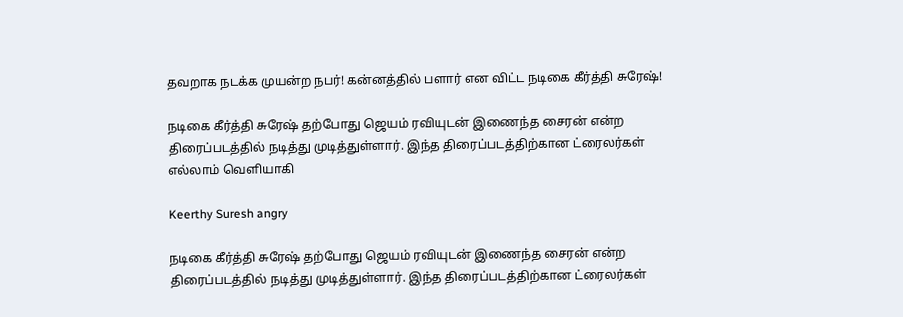தவறாக நடக்க முயன்ற நபர்! கன்னத்தில் பளார் என விட்ட நடிகை கீர்த்தி சுரேஷ்!

நடிகை கீர்த்தி சுரேஷ் தற்போது ஜெயம் ரவியுடன் இணைந்த சைரன் என்ற திரைப்படத்தில் நடித்து முடித்துள்ளார். இந்த திரைப்படத்திற்கான ட்ரைலர்கள் எல்லாம் வெளியாகி

Keerthy Suresh angry

நடிகை கீர்த்தி சுரேஷ் தற்போது ஜெயம் ரவியுடன் இணைந்த சைரன் என்ற திரைப்படத்தில் நடித்து முடித்துள்ளார். இந்த திரைப்படத்திற்கான ட்ரைலர்கள்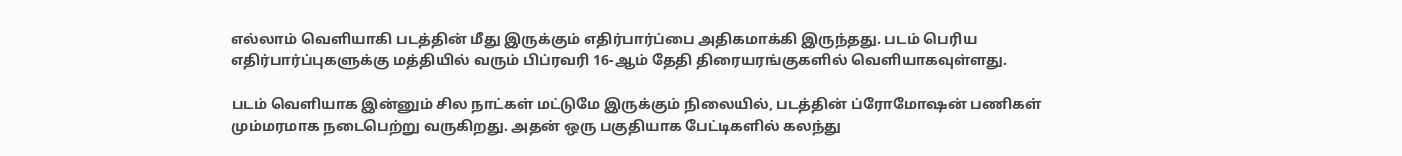எல்லாம் வெளியாகி படத்தின் மீது இருக்கும் எதிர்பார்ப்பை அதிகமாக்கி இருந்தது. படம் பெரிய எதிர்பார்ப்புகளுக்கு மத்தியில் வரும் பிப்ரவரி 16-ஆம் தேதி திரையரங்குகளில் வெளியாகவுள்ளது.

படம் வெளியாக இன்னும் சில நாட்கள் மட்டுமே இருக்கும் நிலையில், படத்தின் ப்ரோமோஷன் பணிகள் மும்மரமாக நடைபெற்று வருகிறது. அதன் ஒரு பகுதியாக பேட்டிகளில் கலந்து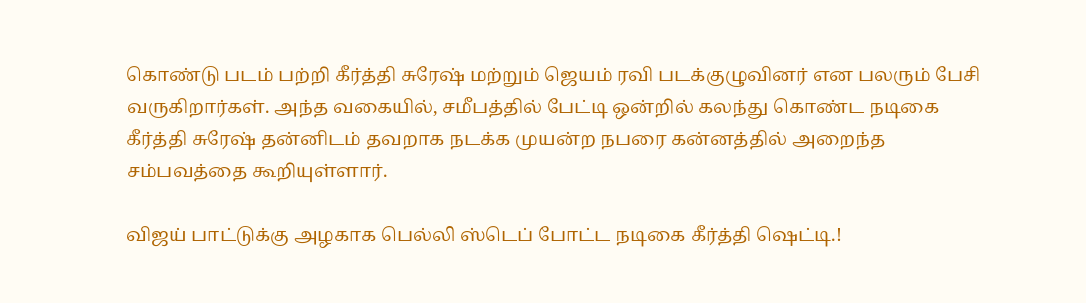கொண்டு படம் பற்றி கீர்த்தி சுரேஷ் மற்றும் ஜெயம் ரவி படக்குழுவினர் என பலரும் பேசி வருகிறார்கள். அந்த வகையில், சமீபத்தில் பேட்டி ஒன்றில் கலந்து கொண்ட நடிகை கீர்த்தி சுரேஷ் தன்னிடம் தவறாக நடக்க முயன்ற நபரை கன்னத்தில் அறைந்த சம்பவத்தை கூறியுள்ளார்.

விஜய் பாட்டுக்கு அழகாக பெல்லி ஸ்டெப் போட்ட நடிகை கீர்த்தி ஷெட்டி.!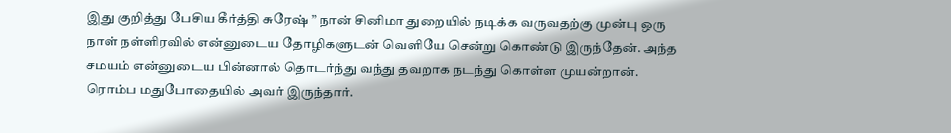இது குறித்து பேசிய கீர்த்தி சுரேஷ் ” நான் சினிமா துறையில் நடிக்க வருவதற்கு முன்பு ஒரு நாள் நள்ளிரவில் என்னுடைய தோழிகளுடன் வெளியே சென்று கொண்டு இருந்தேன். அந்த சமயம் என்னுடைய பின்னால் தொடர்ந்து வந்து தவறாக நடந்து கொள்ள முயன்றான்.  ரொம்ப மதுபோதையில் அவர் இருந்தார்.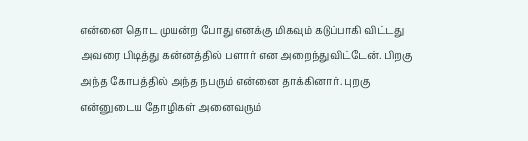என்னை தொட முயன்ற போது எனக்கு மிகவும் கடுப்பாகி விட்டது அவரை பிடித்து கன்னத்தில் பளார் என அறைந்துவிட்டேன். பிறகு அந்த கோபத்தில் அந்த நபரும் என்னை தாக்கினார். புறகு என்னுடைய தோழிகள் அனைவரும்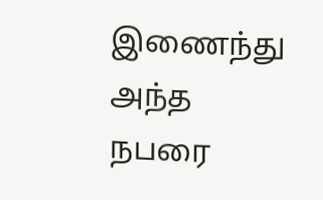இணைந்து அந்த நபரை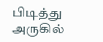பிடித்து அருகில்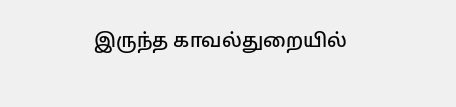இருந்த காவல்துறையில்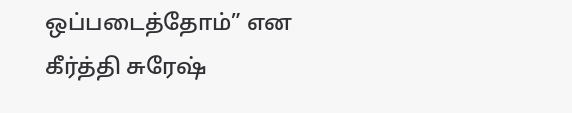ஒப்படைத்தோம்” என கீர்த்தி சுரேஷ்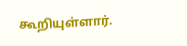கூறியுள்ளார்.